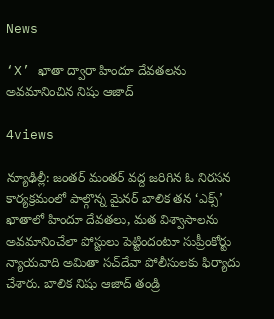News

‘X’ ఖాతా ద్వారా హిందూ దేవతలను అవమానించిన నిషు ఆజాద్

4views

న్యూఢిల్లీ: జంతర్‌ మంతర్‌ వద్ద జరిగిన ఓ నిరసన కార్యక్రమంలో పాల్గొన్న మైనర్‌ బాలిక తన ‘ఎక్స్‌’ ఖాతాలో హిందూ దేవతలు, మత విశ్వాసాలను అవమానించేలా పోస్టులు పెట్టిందంటూ సుప్రీంకోర్టు న్యాయవాది అమితా సచ్‌దేవా పోలీసులకు ఫిర్యాదు చేశారు. బాలిక నిషు ఆజాద్ తండ్రి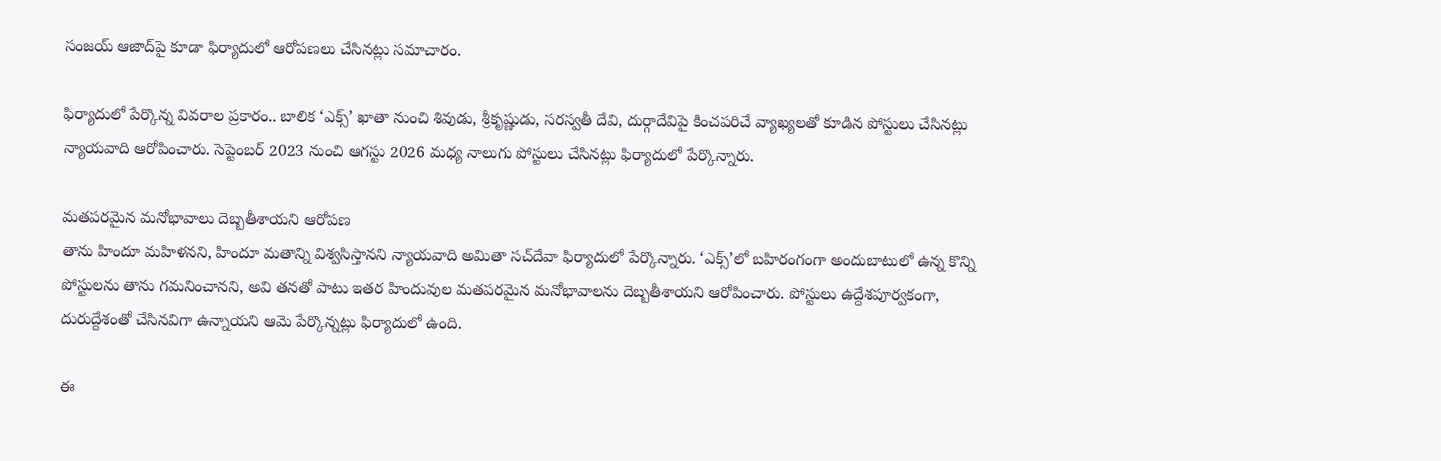సంజయ్‌ ఆజాద్‌పై కూడా ఫిర్యాదులో ఆరోపణలు చేసినట్లు సమాచారం.

ఫిర్యాదులో పేర్కొన్న వివరాల ప్రకారం.. బాలిక ‘ఎక్స్‌’ ఖాతా నుంచి శివుడు, శ్రీకృష్ణుడు, సరస్వతీ దేవి, దుర్గాదేవిపై కించపరిచే వ్యాఖ్యలతో కూడిన పోస్టులు చేసినట్లు న్యాయవాది ఆరోపించారు. సెప్టెంబర్‌ 2023 నుంచి ఆగస్టు 2026 మధ్య నాలుగు పోస్టులు చేసినట్లు ఫిర్యాదులో పేర్కొన్నారు.

మతపరమైన మనోభావాలు దెబ్బతీశాయని ఆరోపణ
తాను హిందూ మహిళనని, హిందూ మతాన్ని విశ్వసిస్తానని న్యాయవాది అమితా సచ్‌దేవా ఫిర్యాదులో పేర్కొన్నారు. ‘ఎక్స్‌’లో బహిరంగంగా అందుబాటులో ఉన్న కొన్ని పోస్టులను తాను గమనించానని, అవి తనతో పాటు ఇతర హిందువుల మతపరమైన మనోభావాలను దెబ్బతీశాయని ఆరోపించారు. పోస్టులు ఉద్దేశపూర్వకంగా, దురుద్దేశంతో చేసినవిగా ఉన్నాయని ఆమె పేర్కొన్నట్లు ఫిర్యాదులో ఉంది.

ఈ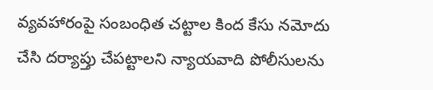వ్యవహారంపై సంబంధిత చట్టాల కింద కేసు నమోదు చేసి దర్యాప్తు చేపట్టాలని న్యాయవాది పోలీసులను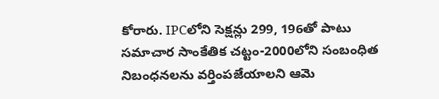కోరారు. IPCలోని సెక్షన్లు 299, 196తో పాటు సమాచార సాంకేతిక చట్టం-2000లోని సంబంధిత నిబంధనలను వర్తింపజేయాలని ఆమె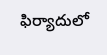ఫిర్యాదులో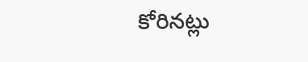కోరినట్లు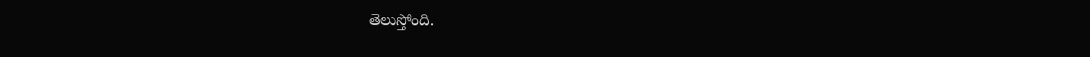తెలుస్తోంది.